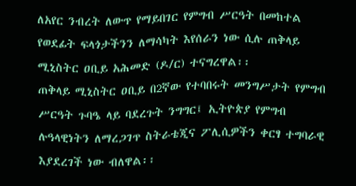ለአየር ንብረት ለውጥ የማይበገር የምግብ ሥርዓት በመከተል የወደፊት ፍላጎታችንን ለማሳካት እየሰራን ነው ሲሉ ጠቅላይ ሚኒስትር ዐቢይ አሕመድ (ዶ/ር) ተናግረዋል፡፡
ጠቅላይ ሚኒስትር ዐቢይ በ2ኛው የተባበሩት መንግሥታት የምግብ ሥርዓት ጉባዔ ላይ ባደረጉት ንግግር፤ ኢትዮጵያ የምግብ ሉዓላዊነትን ለማረጋገጥ ስትራቴጂና ፖሊሲዎችን ቀርፃ ተግባራዊ እያደረገች ነው ብለዋል፡፡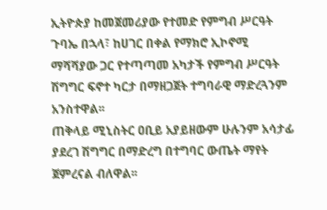ኢትዮጵያ ከመጀመሪያው የተመድ የምግብ ሥርዓት ጉባኤ በኋላ፣ ከሀገር በቀል የማክሮ ኢኮኖሚ ማሻሻያው ጋር የተጣጣመ አካታች የምግብ ሥርዓት ሽግግር ፍኖተ ካርታ በማዘጋጀት ተግባራዊ ማድረጓንም አንስተዋል፡፡
ጠቅላይ ሚኒስትር ዐቢይ አያይዘውም ሁሉንም አሳታፊ ያደረገ ሽግግር በማድረግ በተግባር ውጤት ማየት ጀምረናል ብለዋል፡፡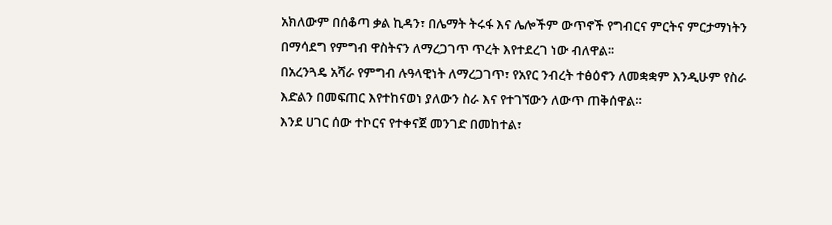አክለውም በሰቆጣ ቃል ኪዳን፣ በሌማት ትሩፋ እና ሌሎችም ውጥኖች የግብርና ምርትና ምርታማነትን በማሳደግ የምግብ ዋስትናን ለማረጋገጥ ጥረት እየተደረገ ነው ብለዋል፡፡
በአረንጓዴ አሻራ የምግብ ሉዓላዊነት ለማረጋገጥ፣ የአየር ንብረት ተፅዕኖን ለመቋቋም እንዲሁም የስራ እድልን በመፍጠር እየተከናወነ ያለውን ስራ እና የተገኘውን ለውጥ ጠቅሰዋል።
እንደ ሀገር ሰው ተኮርና የተቀናጀ መንገድ በመከተል፣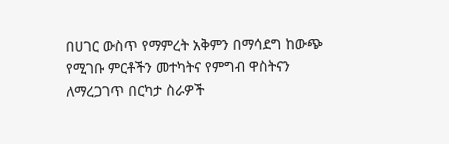በሀገር ውስጥ የማምረት አቅምን በማሳደግ ከውጭ የሚገቡ ምርቶችን መተካትና የምግብ ዋስትናን ለማረጋገጥ በርካታ ስራዎች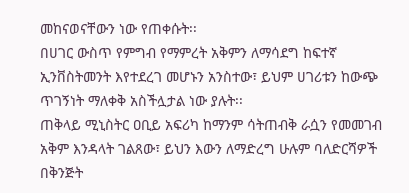መከናወናቸውን ነው የጠቀሱት፡፡
በሀገር ውስጥ የምግብ የማምረት አቅምን ለማሳደግ ከፍተኛ ኢንቨስትመንት እየተደረገ መሆኑን አንስተው፣ ይህም ሀገሪቱን ከውጭ ጥገኝነት ማለቀቅ አስችሏታል ነው ያሉት፡፡
ጠቅላይ ሚኒስትር ዐቢይ አፍሪካ ከማንም ሳትጠብቅ ራሷን የመመገብ አቅም እንዳላት ገልጸው፣ ይህን እውን ለማድረግ ሁሉም ባለድርሻዎች በቅንጅት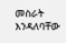መስራት እንዳለባቸው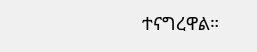ተናግረዋል።